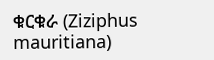ቁርቁራ (Ziziphus mauritiana)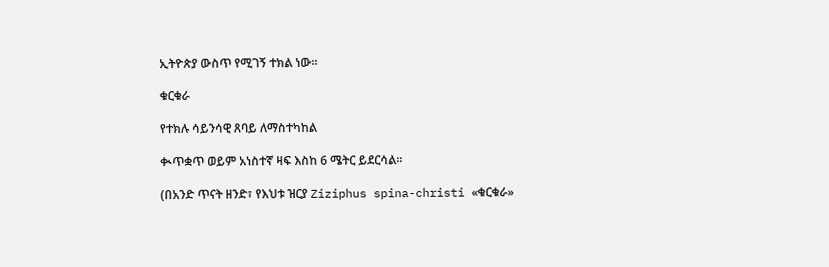ኢትዮጵያ ውስጥ የሚገኝ ተክል ነው።

ቁርቁራ

የተክሉ ሳይንሳዊ ጸባይ ለማስተካከል

ቊጥቋጥ ወይም አነስተኛ ዛፍ እስከ 6 ሜትር ይደርሳል።

(በአንድ ጥናት ዘንድ፣ የእህቱ ዝርያ Ziziphus spina-christi «ቁርቁራ»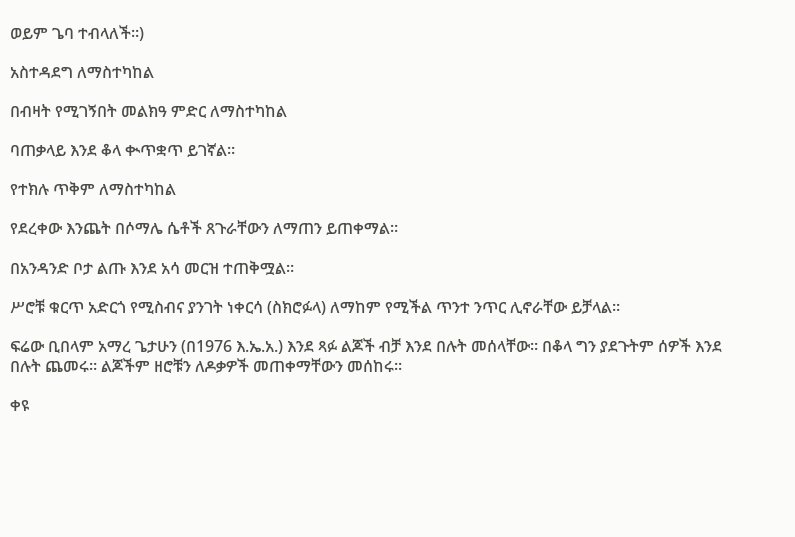ወይም ጌባ ተብላለች።)

አስተዳደግ ለማስተካከል

በብዛት የሚገኝበት መልክዓ ምድር ለማስተካከል

ባጠቃላይ እንደ ቆላ ቊጥቋጥ ይገኛል።

የተክሉ ጥቅም ለማስተካከል

የደረቀው እንጨት በሶማሌ ሴቶች ጸጉራቸውን ለማጠን ይጠቀማል።

በአንዳንድ ቦታ ልጡ እንደ አሳ መርዝ ተጠቅሟል።

ሥሮቹ ቁርጥ አድርጎ የሚስብና ያንገት ነቀርሳ (ስክሮፉላ) ለማከም የሚችል ጥንተ ንጥር ሊኖራቸው ይቻላል።

ፍሬው ቢበላም አማረ ጌታሁን (በ1976 እ.ኤ.አ.) እንደ ጻፉ ልጆች ብቻ እንደ በሉት መሰላቸው። በቆላ ግን ያደጉትም ሰዎች እንደ በሉት ጨመሩ። ልጆችም ዘሮቹን ለዶቃዎች መጠቀማቸውን መሰከሩ።

ቀዩ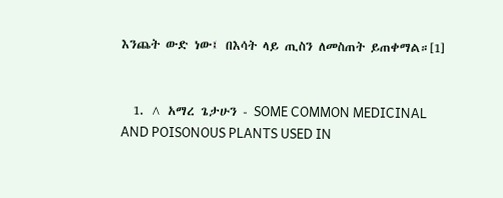እንጨት ውድ ነው፤ በእሳት ላይ ጢስን ለመስጠት ይጠቀማል።[1]


  1. ^ አማረ ጌታሁን - SOME COMMON MEDICINAL AND POISONOUS PLANTS USED IN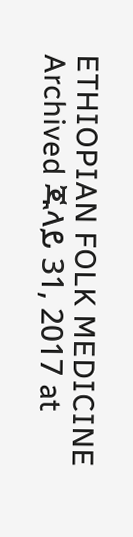ETHIOPIAN FOLK MEDICINE Archived ጁላይ 31, 2017 at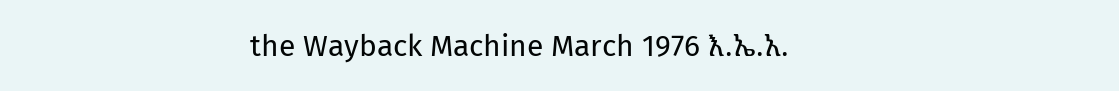the Wayback Machine March 1976 እ.ኤ.አ.